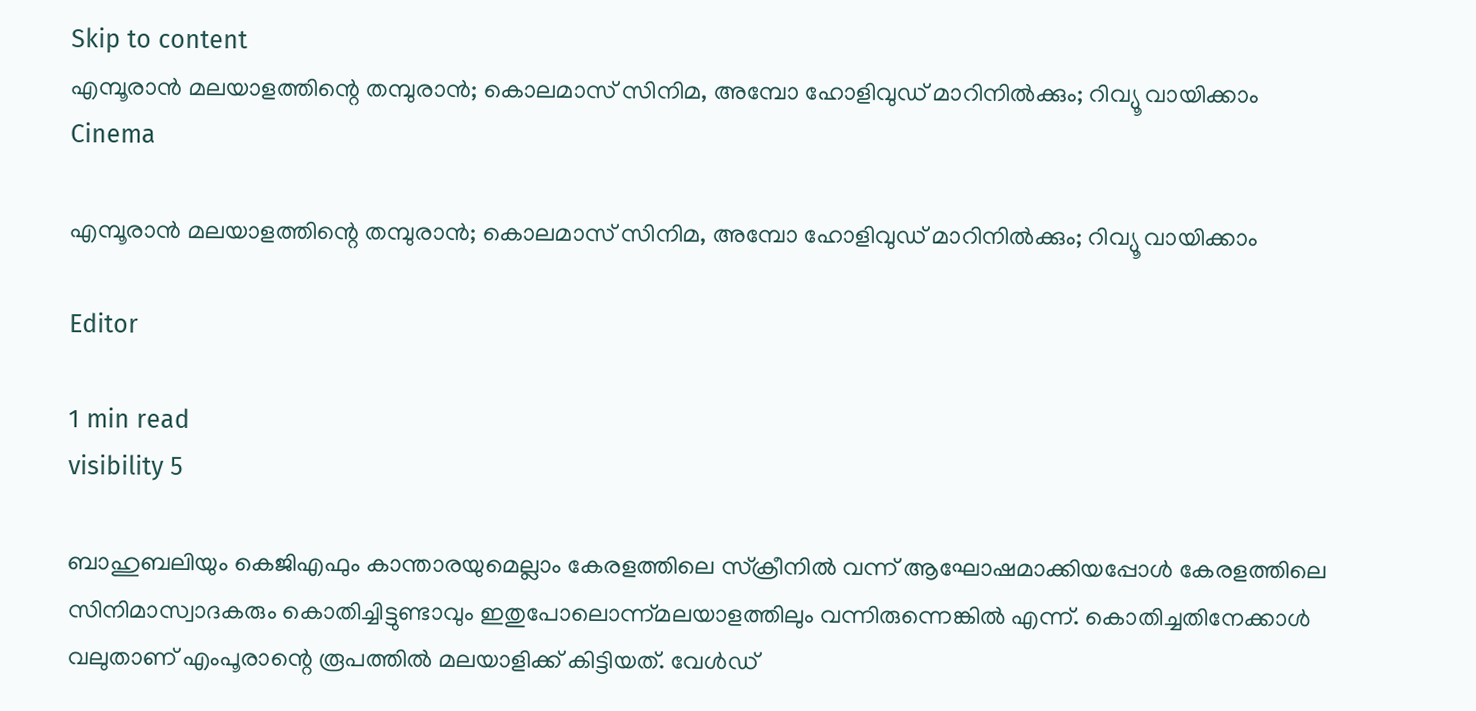Skip to content
എമ്പൂരാൻ മലയാളത്തിന്റെ തമ്പുരാൻ; കൊലമാസ് സിനിമ, അമ്പോ ഹോളിവുഡ് മാറിനിൽക്കും; റിവ്യൂ വായിക്കാം
Cinema

എമ്പൂരാൻ മലയാളത്തിന്റെ തമ്പുരാൻ; കൊലമാസ് സിനിമ, അമ്പോ ഹോളിവുഡ് മാറിനിൽക്കും; റിവ്യൂ വായിക്കാം

Editor

1 min read
visibility 5

ബാഹുബലിയും കെജിഎഫും കാന്താരയുമെല്ലാം കേരളത്തിലെ സ്‌ക്രീനിൽ വന്ന് ആഘോഷമാക്കിയപ്പോൾ കേരളത്തിലെ സിനിമാസ്വാദകരും കൊതിച്ചിട്ടുണ്ടാവും ഇതുപോലൊന്ന്മലയാളത്തിലും വന്നിരുന്നെങ്കിൽ എന്ന്. കൊതിച്ചതിനേക്കാൾ വലുതാണ് എംപൂരാന്റെ രൂപത്തിൽ മലയാളിക്ക് കിട്ടിയത്. വേൾഡ്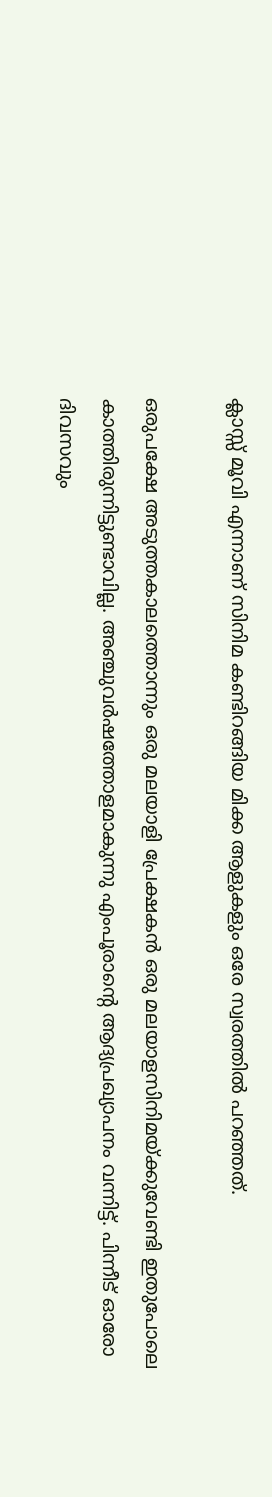ക്ലാസ്സ് മൂവി എന്നാണ് സിനിമ കണ്ടിറങ്ങിയ മിക്ക ആളുകളും ഒരേ സ്വരത്തിൽ പറഞ്ഞത്.

ഒരുപക്ഷേ അടുത്തകാലത്തൊന്നും ഒരു മലയാളി പ്രേക്ഷകൻ ഒരു മലയാളസിനിമയ്ക്കുവേണ്ടി ഇതുപോലെ കാത്തിരുന്നിട്ടുണ്ടാവില്ല. അഞ്ചുവർഷത്തോളമാകുന്നു എംപൂരാന്റെ ആദ്യപ്രഖ്യാപനം വന്നിട്ട്. പിന്നീട് ഓരോ ദിവസവും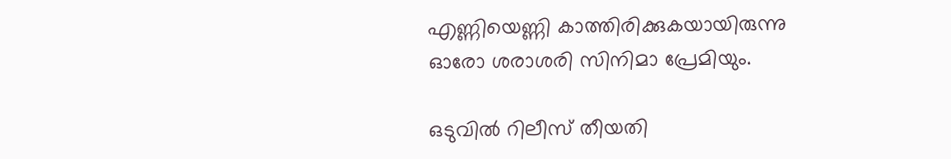എണ്ണിയെണ്ണി കാത്തിരിക്കുകയായിരുന്നു ഓരോ ശരാശരി സിനിമാ പ്രേമിയും.

ഒടുവിൽ റിലീസ് തീയതി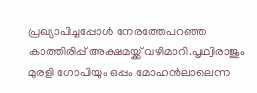പ്രഖ്യാപിച്ചപ്പോൾ നേരത്തേപറഞ്ഞ കാത്തിരിപ്പ് അക്ഷമയ്ക്ക് വഴിമാറി.പൃഥ്വിരാജും മുരളി ഗോപിയും ഒപ്പം മോഹൻലാലെന്ന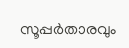സൂപ്പർതാരവും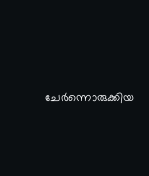ചേർന്നൊരുക്കിയ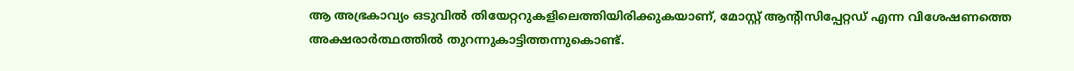ആ അഭ്രകാവ്യം ഒടുവിൽ തിയേറ്ററുകളിലെത്തിയിരിക്കുകയാണ്, മോസ്റ്റ് ആന്റിസിപ്പേറ്റഡ് എന്ന വിശേഷണത്തെ അക്ഷരാർത്ഥത്തിൽ തുറന്നുകാട്ടിത്തന്നുകൊണ്ട്.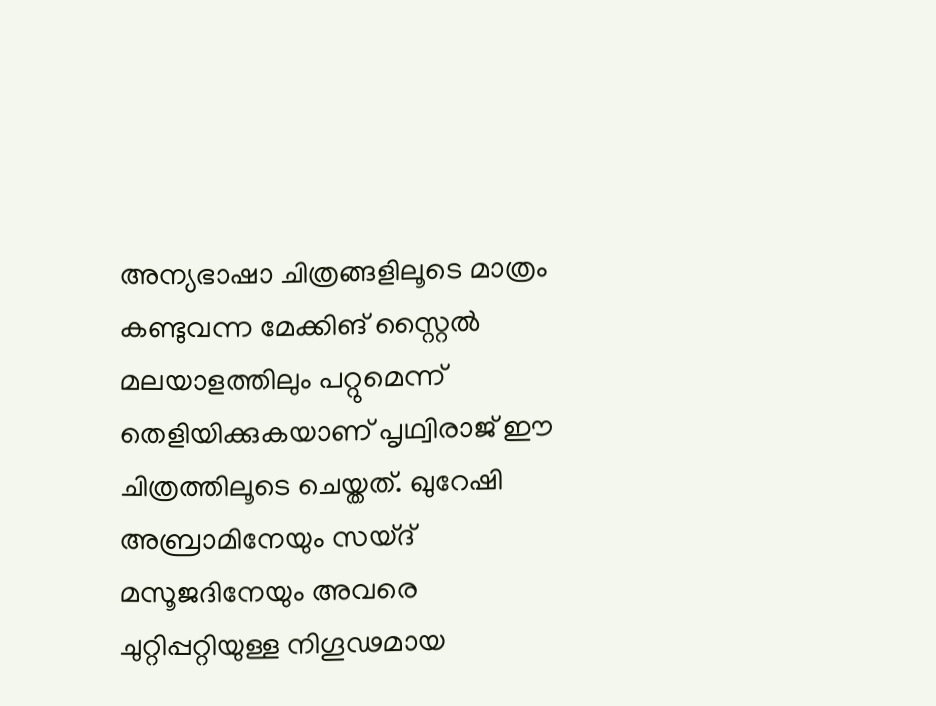അന്യഭാഷാ ചിത്രങ്ങളിലൂടെ മാത്രം കണ്ടുവന്ന മേക്കിങ് സ്റ്റൈൽ മലയാളത്തിലും പറ്റുമെന്ന് തെളിയിക്കുകയാണ് പൃഥ്വിരാജ് ഈ ചിത്രത്തിലൂടെ ചെയ്തത്. ഖുറേഷി അബ്രാമിനേയും സയ്ദ് മസൂജദിനേയും അവരെ ചുറ്റിപ്പറ്റിയുള്ള നിഗൂഢമായ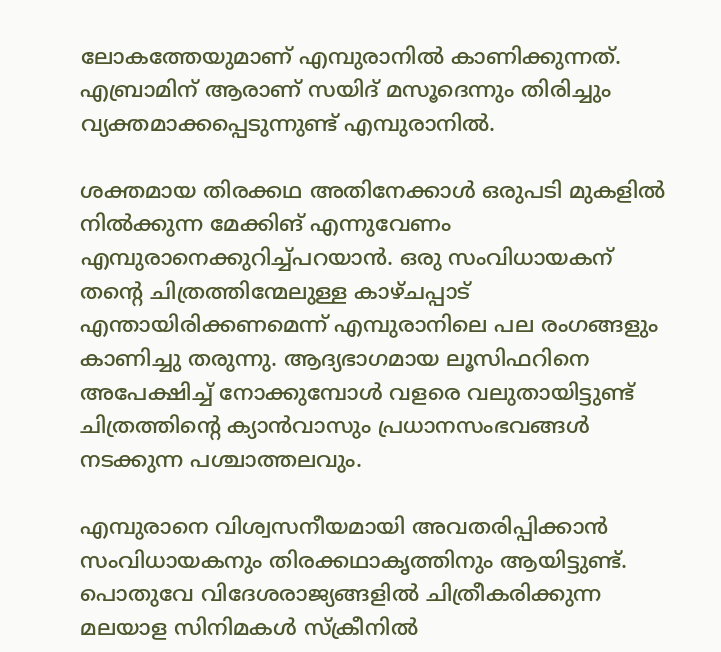ലോകത്തേയുമാണ് എമ്പുരാനിൽ കാണിക്കുന്നത്. എബ്രാമിന് ആരാണ് സയിദ് മസൂദെന്നും തിരിച്ചും വ്യക്തമാക്കപ്പെടുന്നുണ്ട് എമ്പുരാനിൽ.

ശക്തമായ തിരക്കഥ അതിനേക്കാൾ ഒരുപടി മുകളിൽ നിൽക്കുന്ന മേക്കിങ് എന്നുവേണം എമ്പുരാനെക്കുറിച്ച്പറയാൻ. ഒരു സംവിധായകന് തന്റെ ചിത്രത്തിന്മേലുള്ള കാഴ്ചപ്പാട് എന്തായിരിക്കണമെന്ന് എമ്പുരാനിലെ പല രംഗങ്ങളും കാണിച്ചു തരുന്നു. ആദ്യഭാഗമായ ലൂസിഫറിനെ അപേക്ഷിച്ച് നോക്കുമ്പോൾ വളരെ വലുതായിട്ടുണ്ട് ചിത്രത്തിന്റെ ക്യാൻവാസും പ്രധാനസംഭവങ്ങൾ നടക്കുന്ന പശ്ചാത്തലവും.

എമ്പുരാനെ വിശ്വസനീയമായി അവതരിപ്പിക്കാൻ സംവിധായകനും തിരക്കഥാകൃത്തിനും ആയിട്ടുണ്ട്. പൊതുവേ വിദേശരാജ്യങ്ങളിൽ ചിത്രീകരിക്കുന്ന മലയാള സിനിമകൾ സ്ക്രീനിൽ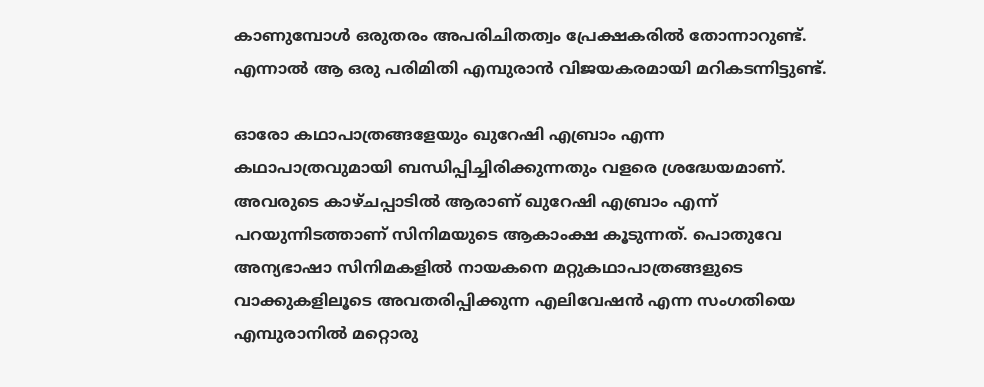കാണുമ്പോൾ ഒരുതരം അപരിചിതത്വം പ്രേക്ഷകരിൽ തോന്നാറുണ്ട്. എന്നാൽ ആ ഒരു പരിമിതി എമ്പുരാൻ വിജയകരമായി മറികടന്നിട്ടുണ്ട്.

ഓരോ കഥാപാത്രങ്ങളേയും ഖുറേഷി എബ്രാം എന്ന കഥാപാത്രവുമായി ബന്ധിപ്പിച്ചിരിക്കുന്നതും വളരെ ശ്രദ്ധേയമാണ്. അവരുടെ കാഴ്ചപ്പാടിൽ ആരാണ് ഖുറേഷി എബ്രാം എന്ന് പറയുന്നിടത്താണ് സിനിമയുടെ ആകാംക്ഷ കൂടുന്നത്. പൊതുവേ അന്യഭാഷാ സിനിമകളിൽ നായകനെ മറ്റുകഥാപാത്രങ്ങളുടെ വാക്കുകളിലൂടെ അവതരിപ്പിക്കുന്ന എലിവേഷൻ എന്ന സംഗതിയെ എമ്പുരാനിൽ മറ്റൊരു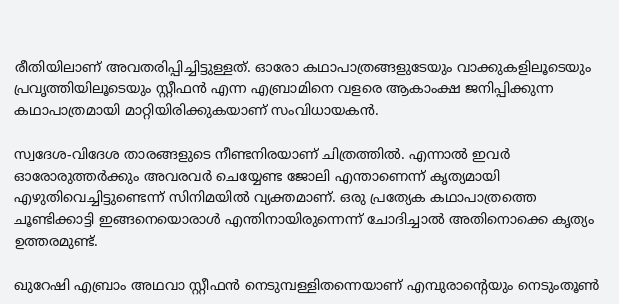രീതിയിലാണ് അവതരിപ്പിച്ചിട്ടുള്ളത്. ഓരോ കഥാപാത്രങ്ങളുടേയും വാക്കുകളിലൂടെയും പ്രവൃത്തിയിലൂടെയും സ്റ്റീഫൻ എന്ന എബ്രാമിനെ വളരെ ആകാംക്ഷ ജനിപ്പിക്കുന്ന കഥാപാത്രമായി മാറ്റിയിരിക്കുകയാണ് സംവിധായകൻ.

സ്വദേശ-വിദേശ താരങ്ങളുടെ നീണ്ടനിരയാണ് ചിത്രത്തിൽ. എന്നാൽ ഇവർ ഓരോരുത്തർക്കും അവരവർ ചെയ്യേണ്ട ജോലി എന്താണെന്ന് കൃത്യമായി എഴുതിവെച്ചിട്ടുണ്ടെന്ന് സിനിമയിൽ വ്യക്തമാണ്. ഒരു പ്രത്യേക കഥാപാത്രത്തെ ചൂണ്ടിക്കാട്ടി ഇങ്ങനെയൊരാൾ എന്തിനായിരുന്നെന്ന് ചോദിച്ചാൽ അതിനൊക്കെ കൃത്യം ഉത്തരമുണ്ട്.

ഖുറേഷി എബ്രാം അഥവാ സ്റ്റീഫൻ നെടുമ്പള്ളിതന്നെയാണ് എമ്പുരാന്റെയും നെടുംതൂൺ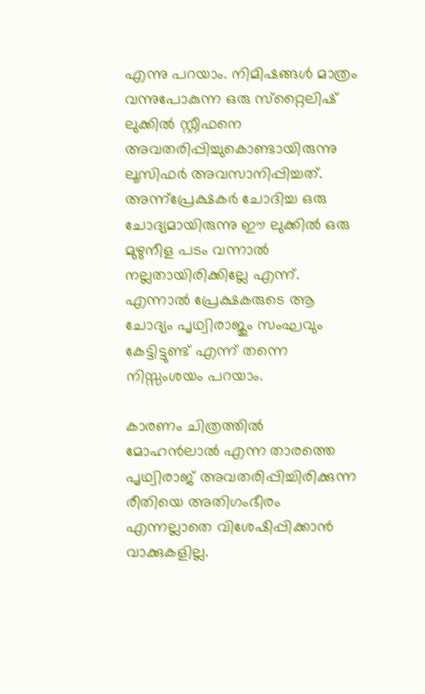എന്നു പറയാം. നിമിഷങ്ങൾ മാത്രം വന്നുപോകുന്ന ഒരു സ്‌റ്റൈലിഷ് ലുക്കിൽ സ്റ്റീഫനെ അവതരിപ്പിച്ചുകൊണ്ടായിരുന്നു ലൂസിഫർ അവസാനിപ്പിച്ചത്. അന്ന്പ്രേക്ഷകർ ചോദിച്ച ഒരു ചോദ്യമായിരുന്നു ഈ ലുക്കിൽ ഒരു മുഴുനീള പടം വന്നാൽ നല്ലതായിരിക്കില്ലേ എന്ന്. എന്നാൽ പ്രേക്ഷകരുടെ ആ ചോദ്യം പൃഥ്വിരാജും സംഘവും കേട്ടിട്ടുണ്ട് എന്ന് തന്നെ നിസ്സംശയം പറയാം.

കാരണം ചിത്രത്തിൽ മോഹൻലാൽ എന്ന താരത്തെ പൃഥ്വിരാജ് അവതരിപ്പിച്ചിരിക്കുന്ന രീതിയെ അതിഗംഭീരം എന്നല്ലാതെ വിശേഷിപ്പിക്കാൻ വാക്കുകളില്ല.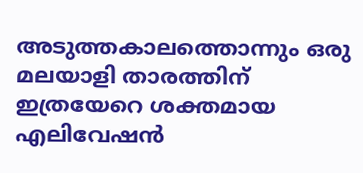അടുത്തകാലത്തൊന്നും ഒരു മലയാളി താരത്തിന് ഇത്രയേറെ ശക്തമായ എലിവേഷൻ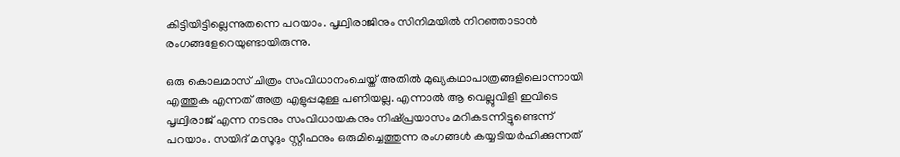കിട്ടിയിട്ടില്ലെന്നുതന്നെ പറയാം. പൃഥ്വിരാജിനും സിനിമയിൽ നിറഞ്ഞാടാൻ രംഗങ്ങളേറെയുണ്ടായിരുന്നു.

ഒരു കൊലമാസ് ചിത്രം സംവിധാനംചെയ്ത് അതിൽ മുഖ്യകഥാപാത്രങ്ങളിലൊന്നായി എത്തുക എന്നത് അത്ര എളുപ്പമുള്ള പണിയല്ല. എന്നാൽ ആ വെല്ലുവിളി ഇവിടെ പൃഥ്വിരാജ് എന്ന നടനും സംവിധായകനും നിഷ്പ്രയാസം മറികടന്നിട്ടുണ്ടെന്ന് പറയാം. സയിദ് മസൂദും സ്റ്റീഫനും ഒരുമിച്ചെത്തുന്ന രംഗങ്ങൾ കയ്യടിയർഹിക്കുന്നത്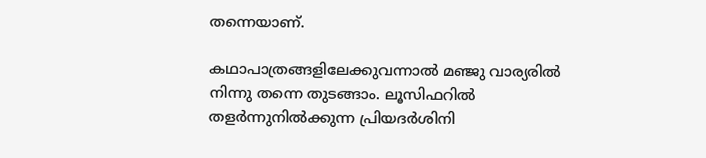തന്നെയാണ്.

കഥാപാത്രങ്ങളിലേക്കുവന്നാൽ മഞ്ജു വാര്യരിൽ നിന്നു തന്നെ തുടങ്ങാം. ലൂസിഫറിൽ തളർന്നുനിൽക്കുന്ന പ്രിയദർശിനി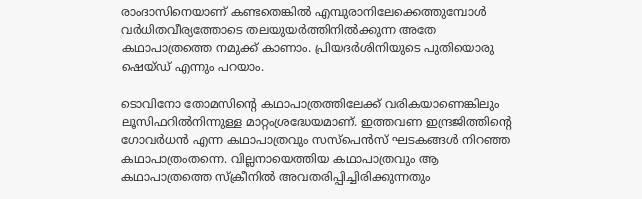രാംദാസിനെയാണ് കണ്ടതെങ്കിൽ എമ്പുരാനിലേക്കെത്തുമ്പോൾ വർധിതവീര്യത്തോടെ തലയുയർത്തിനിൽക്കുന്ന അതേ കഥാപാത്രത്തെ നമുക്ക് കാണാം. പ്രിയദർശിനിയുടെ പുതിയൊരു ഷെയ്ഡ് എന്നും പറയാം.

ടൊവിനോ തോമസിന്റെ കഥാപാത്രത്തിലേക്ക് വരികയാണെങ്കിലും ലൂസിഫറിൽനിന്നുള്ള മാറ്റംശ്രദ്ധേയമാണ്. ഇത്തവണ ഇന്ദ്രജിത്തിന്റെ ഗോവർധൻ എന്ന കഥാപാത്രവും സസ്പെൻസ് ഘടകങ്ങൾ നിറഞ്ഞ കഥാപാത്രംതന്നെ. വില്ലനായെത്തിയ കഥാപാത്രവും ആ കഥാപാത്രത്തെ സ്ക്രീനിൽ അവതരിപ്പിച്ചിരിക്കുന്നതും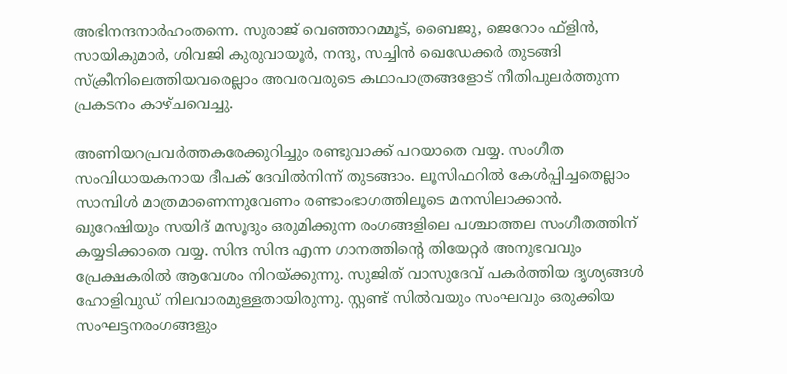അഭിനന്ദനാർഹംതന്നെ. സുരാജ് വെഞ്ഞാറമ്മൂട്, ബൈജു, ജെറോം ഫ്ളിൻ, സായികുമാർ, ശിവജി കുരുവായൂർ, നന്ദു, സച്ചിൻ ഖെഡേക്കർ തുടങ്ങി സ്ക്രീനിലെത്തിയവരെല്ലാം അവരവരുടെ കഥാപാത്രങ്ങളോട് നീതിപുലർത്തുന്ന പ്രകടനം കാഴ്ചവെച്ചു.

അണിയറപ്രവർത്തകരേക്കുറിച്ചും രണ്ടുവാക്ക് പറയാതെ വയ്യ. സംഗീത സംവിധായകനായ ദീപക് ദേവിൽനിന്ന് തുടങ്ങാം. ലൂസിഫറിൽ കേൾപ്പിച്ചതെല്ലാം സാമ്പിൾ മാത്രമാണെന്നുവേണം രണ്ടാംഭാഗത്തിലൂടെ മനസിലാക്കാൻ. ഖുറേഷിയും സയിദ് മസൂദും ഒരുമിക്കുന്ന രംഗങ്ങളിലെ പശ്ചാത്തല സംഗീതത്തിന് കയ്യടിക്കാതെ വയ്യ. സിന്ദ സിന്ദ എന്ന ഗാനത്തിന്റെ തിയേറ്റർ അനുഭവവും പ്രേക്ഷകരിൽ ആവേശം നിറയ്ക്കുന്നു. സുജിത് വാസുദേവ് പകർത്തിയ ദൃശ്യങ്ങൾ ഹോളിവുഡ് നിലവാരമുള്ളതായിരുന്നു. സ്റ്റണ്ട് സിൽവയും സംഘവും ഒരുക്കിയ സംഘട്ടനരംഗങ്ങളും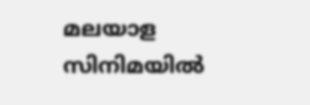മലയാള സിനിമയിൽ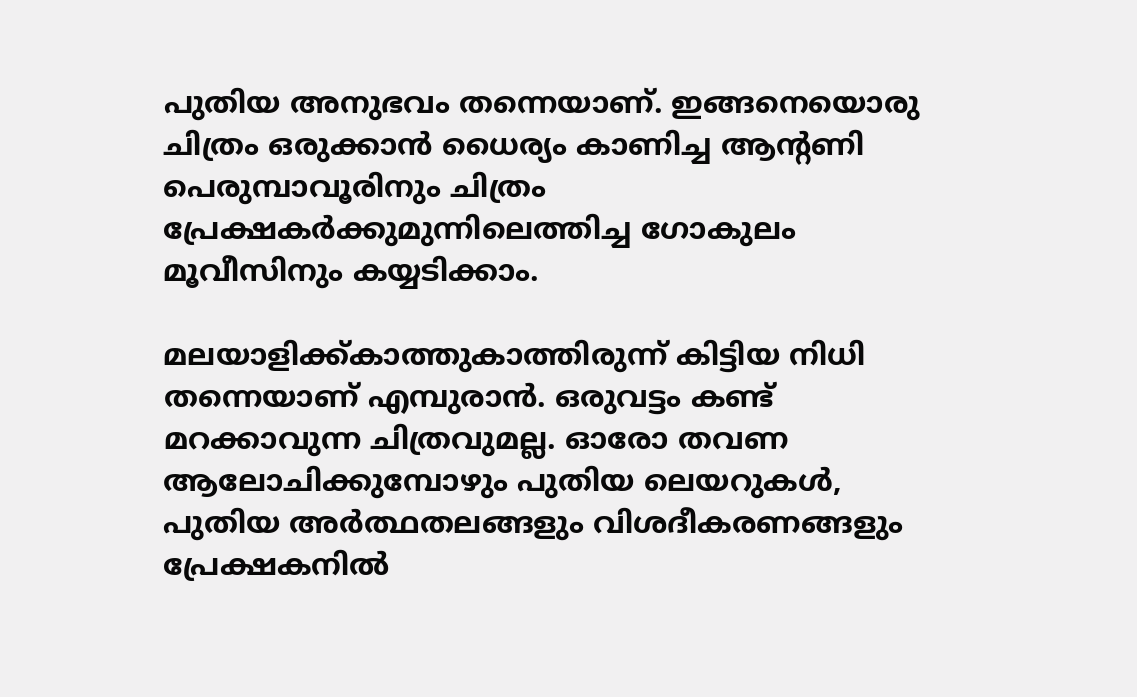പുതിയ അനുഭവം തന്നെയാണ്. ഇങ്ങനെയൊരു ചിത്രം ഒരുക്കാൻ ധൈര്യം കാണിച്ച ആന്റണി പെരുമ്പാവൂരിനും ചിത്രം പ്രേക്ഷകർക്കുമുന്നിലെത്തിച്ച ഗോകുലം മൂവീസിനും കയ്യടിക്കാം.

മലയാളിക്ക്കാത്തുകാത്തിരുന്ന് കിട്ടിയ നിധി തന്നെയാണ് എമ്പുരാൻ. ഒരുവട്ടം കണ്ട് മറക്കാവുന്ന ചിത്രവുമല്ല. ഓരോ തവണ ആലോചിക്കുമ്പോഴും പുതിയ ലെയറുകൾ, പുതിയ അർത്ഥതലങ്ങളും വിശദീകരണങ്ങളും പ്രേക്ഷകനിൽ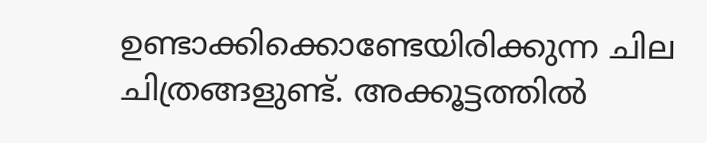ഉണ്ടാക്കിക്കൊണ്ടേയിരിക്കുന്ന ചില ചിത്രങ്ങളുണ്ട്. അക്കൂട്ടത്തിൽ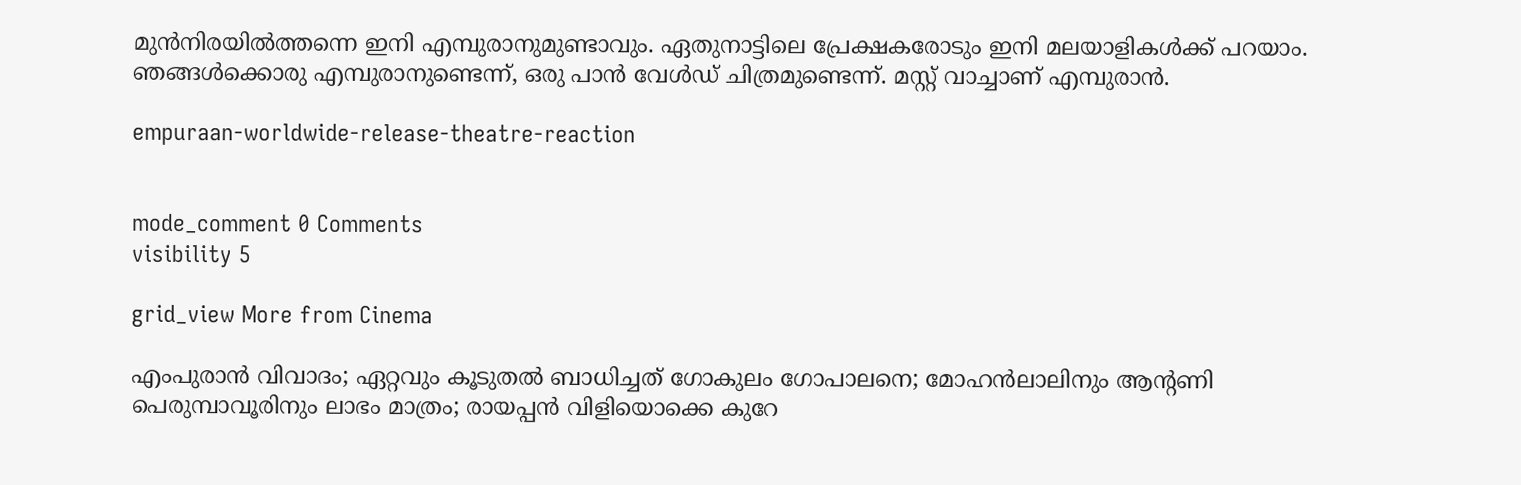മുൻനിരയിൽത്തന്നെ ഇനി എമ്പുരാനുമുണ്ടാവും. ഏതുനാട്ടിലെ പ്രേക്ഷകരോടും ഇനി മലയാളികൾക്ക് പറയാം. ഞങ്ങൾക്കൊരു എമ്പുരാനുണ്ടെന്ന്, ഒരു പാൻ വേൾഡ് ചിത്രമുണ്ടെന്ന്. മസ്റ്റ് വാച്ചാണ് എമ്പുരാൻ.

empuraan-worldwide-release-theatre-reaction


mode_comment 0 Comments
visibility 5

grid_view More from Cinema

എംപുരാൻ വിവാദം; ഏറ്റവും കൂടുതൽ ബാധിച്ചത് ഗോകുലം ഗോപാലനെ; മോഹൻലാലിനും ആന്റണി പെരുമ്പാവൂരിനും ലാഭം മാത്രം; രായപ്പൻ വിളിയൊക്കെ കുറേ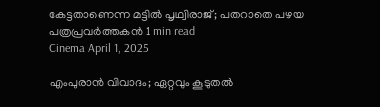കേട്ടതാണെന്ന മട്ടിൽ പൃഥ്വിരാജ്; പതറാതെ പഴയ പത്രപ്രവർത്തകൻ 1 min read
Cinema April 1, 2025

എംപുരാൻ വിവാദം; ഏറ്റവും കൂടുതൽ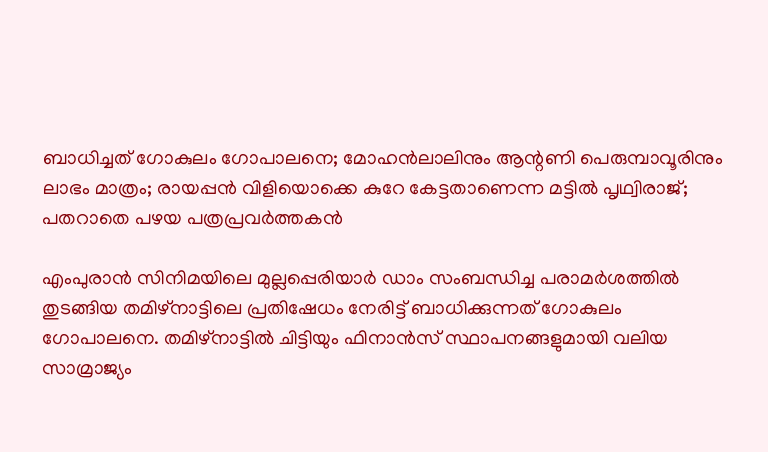ബാധിച്ചത് ഗോകുലം ഗോപാലനെ; മോഹൻലാലിനും ആന്റണി പെരുമ്പാവൂരിനും ലാഭം മാത്രം; രായപ്പൻ വിളിയൊക്കെ കുറേ കേട്ടതാണെന്ന മട്ടിൽ പൃഥ്വിരാജ്; പതറാതെ പഴയ പത്രപ്രവർത്തകൻ

എംപുരാൻ സിനിമയിലെ മുല്ലപ്പെരിയാർ ഡാം സംബന്ധിച്ച പരാമർശത്തിൽ തുടങ്ങിയ തമിഴ്‌നാട്ടിലെ പ്രതിഷേധം നേരിട്ട് ബാധിക്കുന്നത് ഗോകുലം ഗോപാലനെ. തമിഴ്‌നാട്ടിൽ ചിട്ടിയും ഫിനാൻസ് സ്ഥാപനങ്ങളുമായി വലിയ സാമ്രാജ്യം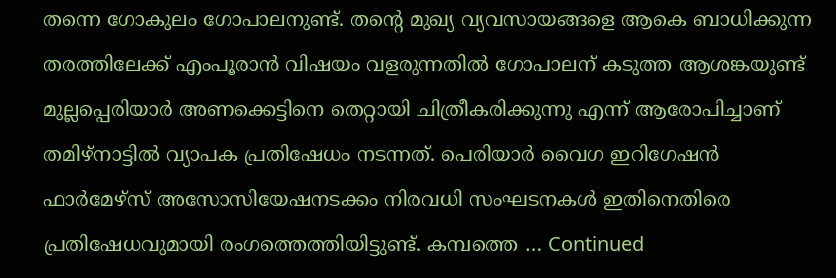തന്നെ ഗോകുലം ഗോപാലനുണ്ട്. തന്റെ മുഖ്യ വ്യവസായങ്ങളെ ആകെ ബാധിക്കുന്ന തരത്തിലേക്ക് എംപൂരാൻ വിഷയം വളരുന്നതിൽ ഗോപാലന് കടുത്ത ആശങ്കയുണ്ട് മുല്ലപ്പെരിയാർ അണക്കെട്ടിനെ തെറ്റായി ചിത്രീകരിക്കുന്നു എന്ന് ആരോപിച്ചാണ് തമിഴ്‌നാട്ടിൽ വ്യാപക പ്രതിഷേധം നടന്നത്. പെരിയാർ വൈഗ ഇറിഗേഷൻ ഫാർമേഴ്‌സ് അസോസിയേഷനടക്കം നിരവധി സംഘടനകൾ ഇതിനെതിരെ പ്രതിഷേധവുമായി രംഗത്തെത്തിയിട്ടുണ്ട്. കമ്പത്തെ … Continued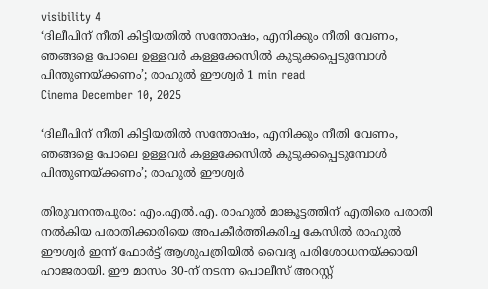visibility 4
‘ദിലീപിന് നീതി കിട്ടിയതില്‍ സന്തോഷം, എനിക്കും നീതി വേണം, ഞങ്ങളെ പോലെ ഉള്ളവര്‍ കള്ളക്കേസില്‍ കുടുക്കപ്പെടുമ്പോള്‍ പിന്തുണയ്ക്കണം’; രാഹുല്‍ ഈശ്വര്‍ 1 min read
Cinema December 10, 2025

‘ദിലീപിന് നീതി കിട്ടിയതില്‍ സന്തോഷം, എനിക്കും നീതി വേണം, ഞങ്ങളെ പോലെ ഉള്ളവര്‍ കള്ളക്കേസില്‍ കുടുക്കപ്പെടുമ്പോള്‍ പിന്തുണയ്ക്കണം’; രാഹുല്‍ ഈശ്വര്‍

തിരുവനന്തപുരം: എം.എല്‍.എ. രാഹുല്‍ മാങ്കൂട്ടത്തിന് എതിരെ പരാതി നൽകിയ പരാതിക്കാരിയെ അപകീര്‍ത്തികരിച്ച കേസില്‍ രാഹുല്‍ ഈശ്വര്‍ ഇന്ന് ഫോര്‍ട്ട് ആശുപത്രിയില്‍ വൈദ്യ പരിശോധനയ്ക്കായി ഹാജരായി. ഈ മാസം 30-ന് നടന്ന പൊലീസ് അറസ്റ്റ്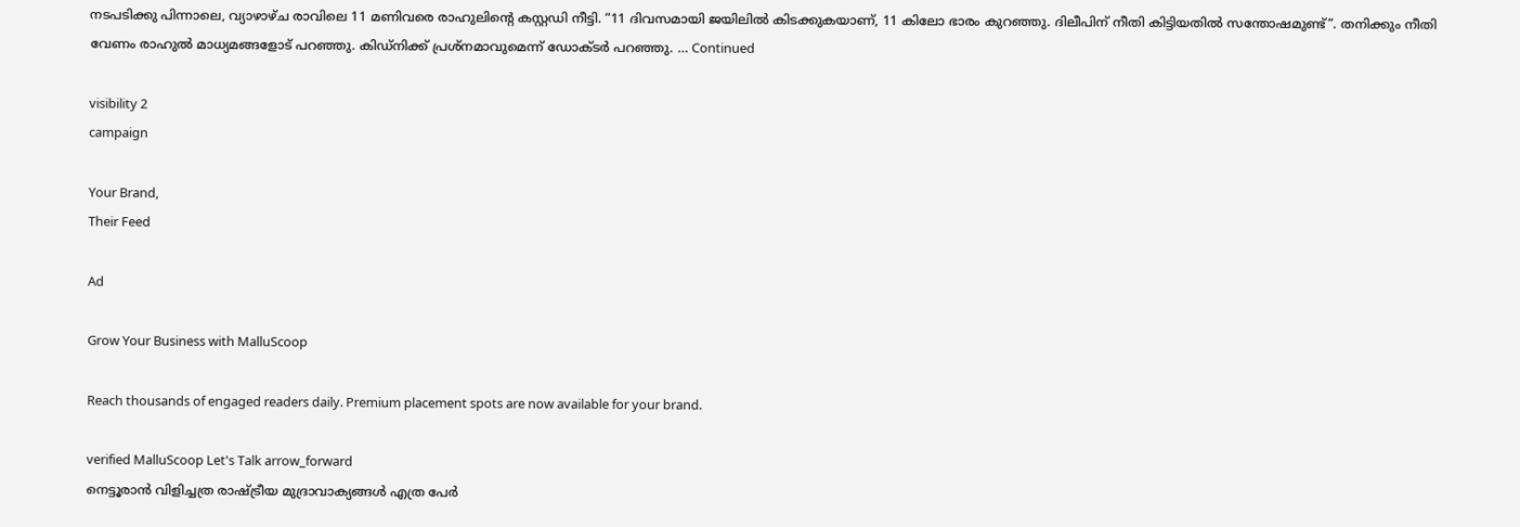നടപടിക്കു പിന്നാലെ, വ്യാഴാഴ്ച രാവിലെ 11 മണിവരെ രാഹുലിന്റെ കസ്റ്റഡി നീട്ടി. “11 ദിവസമായി ജയിലിൽ കിടക്കുകയാണ്, 11 കിലോ ഭാരം കുറഞ്ഞു. ദിലീപിന് നീതി കിട്ടിയതിൽ സന്തോഷമുണ്ട്”. തനിക്കും നീതി വേണം രാഹുല്‍ മാധ്യമങ്ങളോട് പറഞ്ഞു. കിഡ്നിക്ക് പ്രശ്നമാവുമെന്ന് ഡോക്ടര്‍ പറഞ്ഞു. … Continued

visibility 2
campaign

Your Brand,
Their Feed

Ad

Grow Your Business with MalluScoop

Reach thousands of engaged readers daily. Premium placement spots are now available for your brand.

verified MalluScoop Let's Talk arrow_forward
നെട്ടൂരാൻ വിളിച്ചത്ര രാഷ്ട്രീയ മുദ്രാവാക്യങ്ങൾ എത്ര പേർ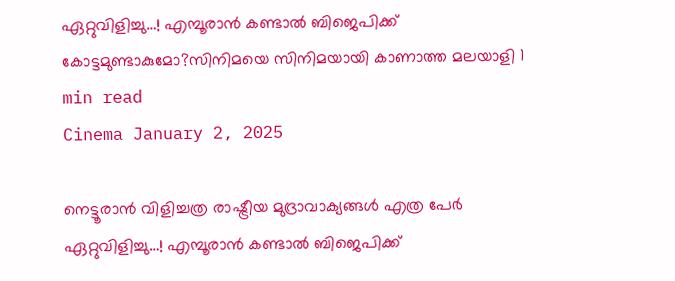ഏറ്റുവിളിച്ചു…! എമ്പൂരാൻ കണ്ടാൽ ബിജെപിക്ക് കോട്ടമുണ്ടാകുമോ?സിനിമയെ സിനിമയായി കാണാത്ത മലയാളി 1 min read
Cinema January 2, 2025

നെട്ടൂരാൻ വിളിച്ചത്ര രാഷ്ട്രീയ മുദ്രാവാക്യങ്ങൾ എത്ര പേർ ഏറ്റുവിളിച്ചു…! എമ്പൂരാൻ കണ്ടാൽ ബിജെപിക്ക്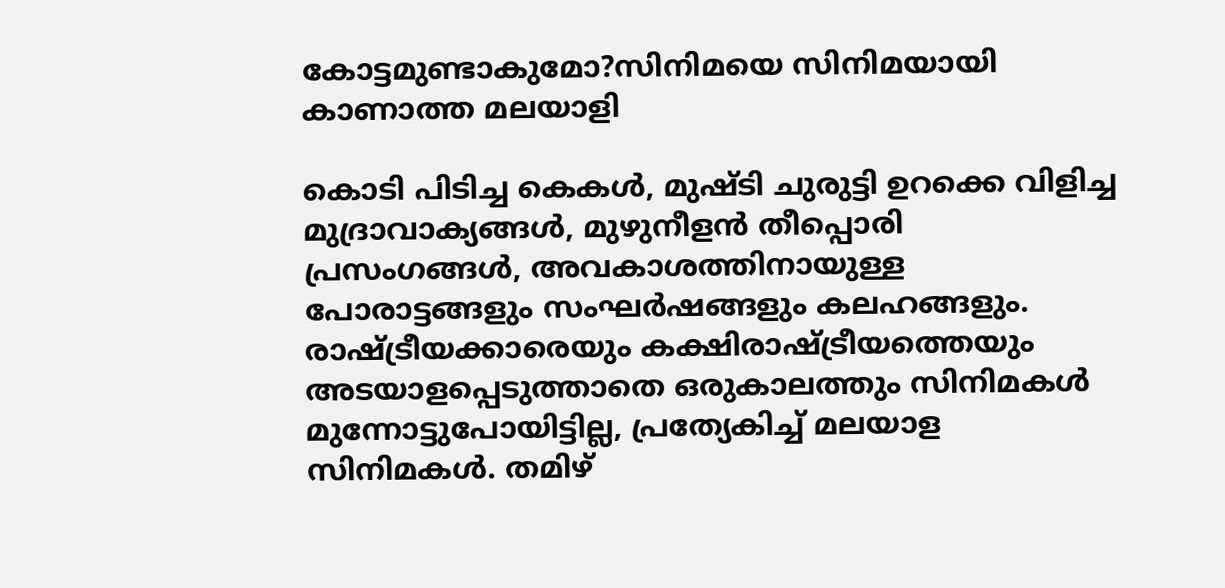കോട്ടമുണ്ടാകുമോ?സിനിമയെ സിനിമയായി കാണാത്ത മലയാളി

കൊടി പിടിച്ച കെകൾ, മുഷ്ടി ചുരുട്ടി ഉറക്കെ വിളിച്ച മുദ്രാവാക്യങ്ങൾ, മുഴുനീളൻ തീപ്പൊരി പ്രസംഗങ്ങൾ, അവകാശത്തിനായുള്ള പോരാട്ടങ്ങളും സംഘർഷങ്ങളും കലഹങ്ങളും. രാഷ്ട്രീയക്കാരെയും കക്ഷിരാഷ്ട്രീയത്തെയും അടയാളപ്പെടുത്താതെ ഒരുകാലത്തും സിനിമകൾ മുന്നോട്ടുപോയിട്ടില്ല, പ്രത്യേകിച്ച് മലയാള സിനിമകൾ. തമിഴ്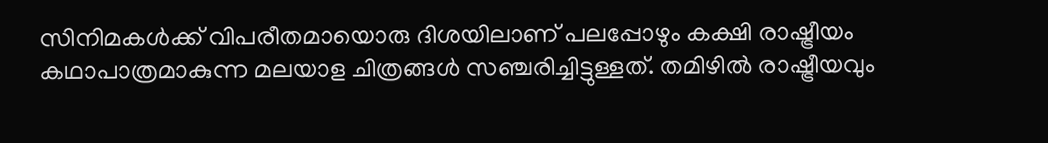സിനിമകൾക്ക് വിപരീതമായൊരു ദിശയിലാണ് പലപ്പോഴും കക്ഷി രാഷ്ട്രീയം കഥാപാത്രമാകുന്ന മലയാള ചിത്രങ്ങൾ സഞ്ചരിച്ചിട്ടുള്ളത്. തമിഴിൽ രാഷ്ട്രീയവും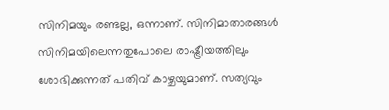സിനിമയും രണ്ടല്ല, ഒന്നാണ്. സിനിമാതാരങ്ങൾ സിനിമയിലെന്നതുപോലെ രാഷ്ട്രീയത്തിലും ശോഭിക്കുന്നത് പതിവ് കാഴ്ചയുമാണ്. സത്യവും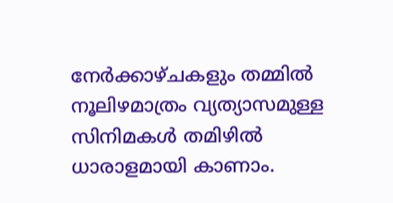നേർക്കാഴ്ചകളും തമ്മിൽ നൂലിഴമാത്രം വ്യത്യാസമുള്ള സിനിമകൾ തമിഴിൽ ധാരാളമായി കാണാം.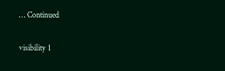… Continued

visibility 1